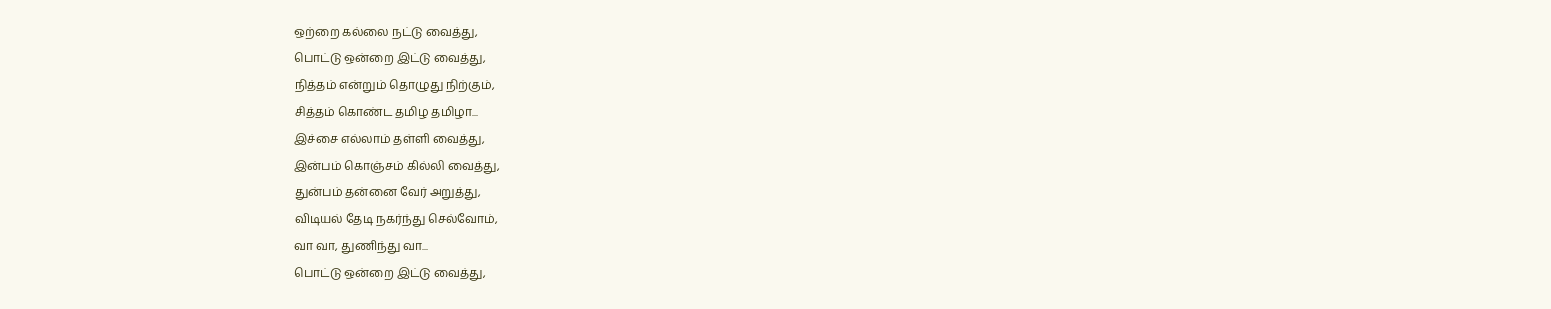ஒற்றை கல்லை நட்டு வைத்து,
பொட்டு ஒன்றை இட்டு வைத்து,
நித்தம் என்றும் தொழுது நிற்கும்,
சித்தம் கொண்ட தமிழ தமிழா...
இச்சை எல்லாம் தள்ளி வைத்து,
இன்பம் கொஞ்சம் கில்லி வைத்து,
துன்பம் தன்னை வேர் அறுத்து,
விடியல் தேடி நகர்ந்து செல்வோம்,
வா வா, துணிந்து வா...
பொட்டு ஒன்றை இட்டு வைத்து,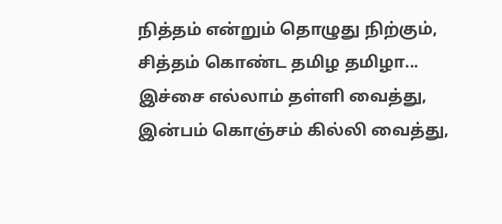நித்தம் என்றும் தொழுது நிற்கும்,
சித்தம் கொண்ட தமிழ தமிழா...
இச்சை எல்லாம் தள்ளி வைத்து,
இன்பம் கொஞ்சம் கில்லி வைத்து,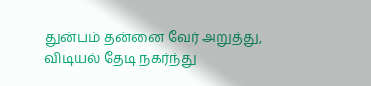துன்பம் தன்னை வேர் அறுத்து,
விடியல் தேடி நகர்ந்து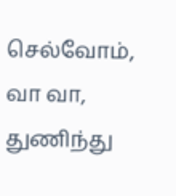செல்வோம்,
வா வா, துணிந்து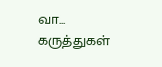வா...
கருத்துகள்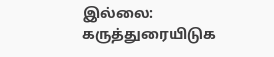இல்லை:
கருத்துரையிடுக